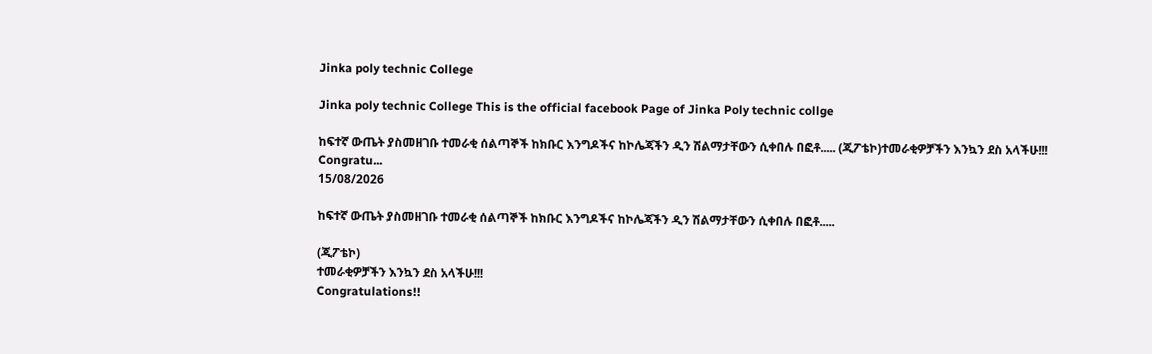Jinka poly technic College

Jinka poly technic College This is the official facebook Page of Jinka Poly technic collge

ከፍተኛ ውጤት ያስመዘገቡ ተመራቂ ሰልጣኞች ከክቡር እንግዶችና ከኮሌጃችን ዲን ሽልማታቸውን ሲቀበሉ በፎቶ..... (ጂፖቴኮ)ተመራቂዎቻችን እንኳን ደስ አላችሁ!!!           Congratu...
15/08/2026

ከፍተኛ ውጤት ያስመዘገቡ ተመራቂ ሰልጣኞች ከክቡር እንግዶችና ከኮሌጃችን ዲን ሽልማታቸውን ሲቀበሉ በፎቶ.....

(ጂፖቴኮ)
ተመራቂዎቻችን እንኳን ደስ አላችሁ!!!
Congratulations!!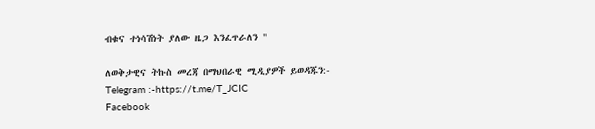ብቁና ተነሳሽነት ያለው ዜጋ እንፈጥራለን "

ለወቅታዊና ትኩስ መረጃ በማህበራዊ ሚዲያዎች ይወዳጁን:-
Telegram :-https://t.me/T_JCIC
Facebook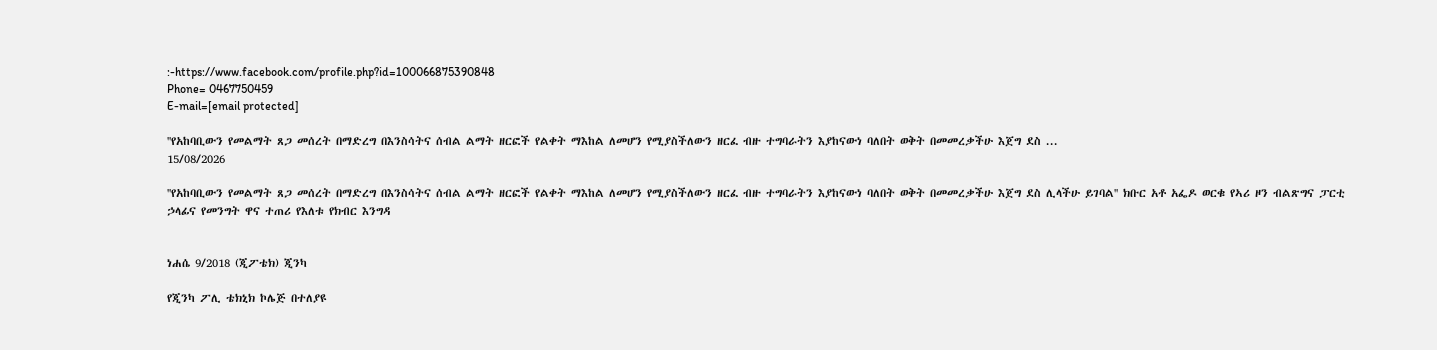:-https://www.facebook.com/profile.php?id=100066875390848
Phone= 0467750459
E-mail=[email protected]

''የአከባቢውን የመልማት ጸጋ መሰረት በማድረግ በእንስሳትና ሰብል ልማት ዘርፎች የልቀት ማእከል ለመሆን የሚያስችለውን ዘርፈ ብዙ ተግባራትን እያከናውነ ባለበት ወቅት በመመረቃችሁ እጀግ ደስ ...
15/08/2026

''የአከባቢውን የመልማት ጸጋ መሰረት በማድረግ በእንስሳትና ሰብል ልማት ዘርፎች የልቀት ማእከል ለመሆን የሚያስችለውን ዘርፈ ብዙ ተግባራትን እያከናውነ ባለበት ወቅት በመመረቃችሁ እጀግ ደስ ሊላችሁ ይገባል'' ክቡር አቶ አፌዶ ወርቁ የኣሪ ዞን ብልጽግና ፓርቲ ኃላፊና የመንግት ዋና ተጠሪ የእለቱ የክብር እንግዳ


ነሐሴ 9/2018 (ጂፖቴክ) ጂንካ

የጂንካ ፖሊ ቴክኒክ ኮሌጅ በተለያዩ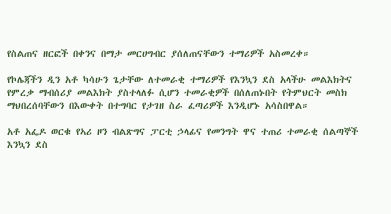የስልጠና ዘርፎች በቀንና በማታ መርሀግብር ያሰለጠናቸውን ተማሪዎች አስመረቀ።

የኮሌጃችን ዲን አቶ ካሳሁን ጌታቸው ለተመራቂ ተማሪዎች የእንኳን ደስ አላችሁ መልእክትና የምረቃ ማብሰሪያ መልእክት ያስተላለፉ ሲሆን ተመራቂዎች በሰለጠኑበት የትምህርት መስክ ማህበረሰባቸውን በእውቀት በተግባር የታገዘ ስራ ፈጣሪዎች እንዲሆኑ አሳስበዋል።

አቶ አፌዶ ወርቁ የኣሪ ዞን ብልጽግና ፓርቲ ኃላፊና የመንግት ዋና ተጠሪ ተመራቂ ሰልጣኞች እንኳን ደስ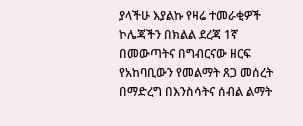ያላችሁ እያልኩ የዛሬ ተመራቂዎች ኮሌጃችን በክልል ደረጃ 1ኛ በመውጣትና በግብርናው ዘርፍ የአከባቢውን የመልማት ጸጋ መሰረት በማድረግ በእንስሳትና ሰብል ልማት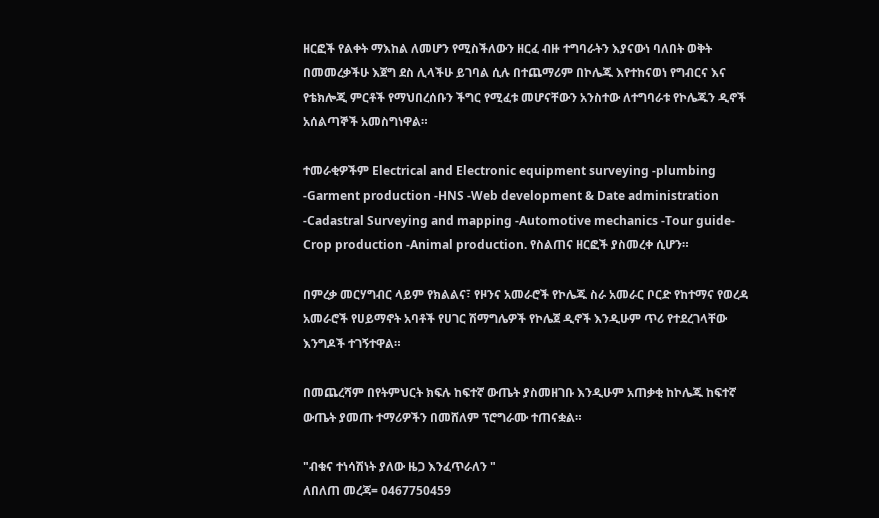ዘርፎች የልቀት ማእከል ለመሆን የሚስችለውን ዘርፈ ብዙ ተግባራትን እያናውነ ባለበት ወቅት በመመረቃችሁ እጀግ ደስ ሊላችሁ ይገባል ሲሉ በተጨማሪም በኮሌጁ እየተከናወነ የግብርና እና የቴክሎጂ ምርቶች የማህበረሰቡን ችግር የሚፈቱ መሆናቸውን አንስተው ለተግባራቱ የኮሌጁን ዲኖች አሰልጣኞች አመስግነዋል።

ተመራቂዎችም Electrical and Electronic equipment surveying -plumbing -Garment production -HNS -Web development & Date administration -Cadastral Surveying and mapping -Automotive mechanics -Tour guide-Crop production -Animal production. የስልጠና ዘርፎች ያስመረቀ ሲሆን።

በምረቃ መርሃግብር ላይም የክልልና፣ የዞንና አመራሮች የኮሌጁ ስራ አመራር ቦርድ የከተማና የወረዳ አመራሮች የሀይማኖት አባቶች የሀገር ሽማግሌዎች የኮሌጀ ዲኖች እንዲሁም ጥሪ የተደረገላቸው እንግዶች ተገኝተዋል።

በመጨረሻም በየትምህርት ክፍሉ ከፍተኛ ውጤት ያስመዘገቡ እንዲሁም አጠቃቂ ከኮሌጁ ከፍተኛ ውጤት ያመጡ ተማሪዎችን በመሸለም ፕሮግራሙ ተጠናቋል።

"ብቁና ተነሳሽነት ያለው ዜጋ እንፈጥራለን "
ለበለጠ መረጃ= 0467750459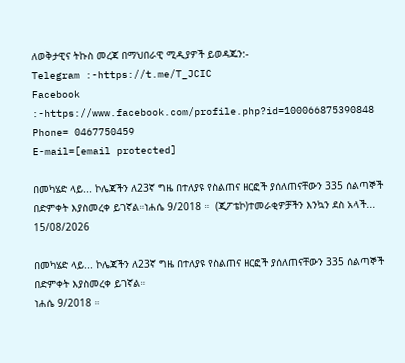ለወቅታዊና ትኩስ መረጃ በማህበራዊ ሚዲያዎች ይወዳጁን:-
Telegram :-https://t.me/T_JCIC
Facebook :-https://www.facebook.com/profile.php?id=100066875390848
Phone= 0467750459
E-mail=[email protected]

በመካሄድ ላይ... ኮሌጃችን ለ23ኛ ግዜ በተለያዩ የስልጠና ዘርፎች ያሰለጠናቸውን 335 ሰልጣኞች በድምቀት እያስመረቀ ይገኛል።ነሐሴ 9/2018 ።  (ጂፖቴኮ)ተመራቂዎቻችን እንኳን ደስ አላች...
15/08/2026

በመካሄድ ላይ... ኮሌጃችን ለ23ኛ ግዜ በተለያዩ የስልጠና ዘርፎች ያሰለጠናቸውን 335 ሰልጣኞች በድምቀት እያስመረቀ ይገኛል።
ነሐሴ 9/2018 ።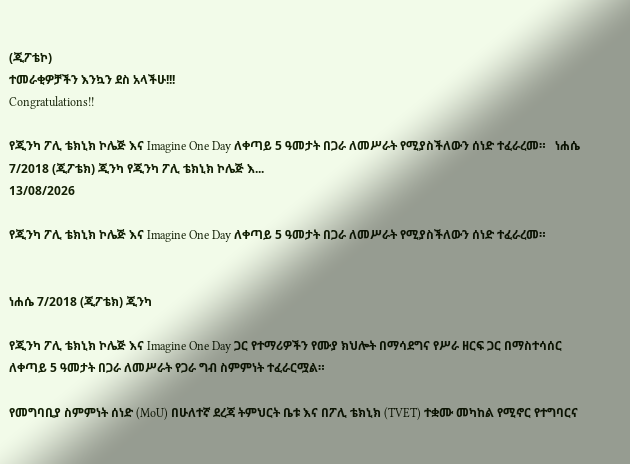(ጂፖቴኮ)
ተመራቂዎቻችን እንኳን ደስ አላችሁ!!!
Congratulations!!

የጂንካ ፖሊ ቴክኒክ ኮሌጅ እና Imagine One Day ለቀጣይ 5 ዓመታት በጋራ ለመሥራት የሚያስችለውን ሰነድ ተፈራረመ።   ነሐሴ 7/2018 (ጂፖቴክ) ጂንካ የጂንካ ፖሊ ቴክኒክ ኮሌጅ እ...
13/08/2026

የጂንካ ፖሊ ቴክኒክ ኮሌጅ እና Imagine One Day ለቀጣይ 5 ዓመታት በጋራ ለመሥራት የሚያስችለውን ሰነድ ተፈራረመ።


ነሐሴ 7/2018 (ጂፖቴክ) ጂንካ

የጂንካ ፖሊ ቴክኒክ ኮሌጅ እና Imagine One Day ጋር የተማሪዎችን የሙያ ክህሎት በማሳደግና የሥራ ዘርፍ ጋር በማስተሳሰር ለቀጣይ 5 ዓመታት በጋራ ለመሥራት የጋራ ግብ ስምምነት ተፈራርሟል።

የመግባቢያ ስምምነት ሰነድ (MoU) በሁለተኛ ደረጃ ትምህርት ቤቱ እና በፖሊ ቴክኒክ (TVET) ተቋሙ መካከል የሚኖር የተግባርና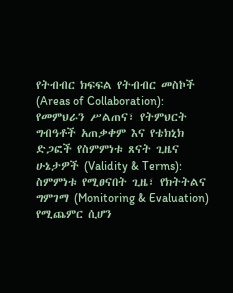የትብብር ክፍፍል የትብብር መስኮች (Areas of Collaboration): የመምህራን ሥልጠና፣ የትምህርት ግብዓቶች አጠቃቀም እና የቴክኒክ ድጋፎች የስምምነቱ ጸናት ጊዜና ሁኔታዎች (Validity & Terms): ስምምነቱ የሚፀናበት ጊዜ፣ የክትትልና ግምገማ (Monitoring & Evaluation) የሚጨምር ሲሆን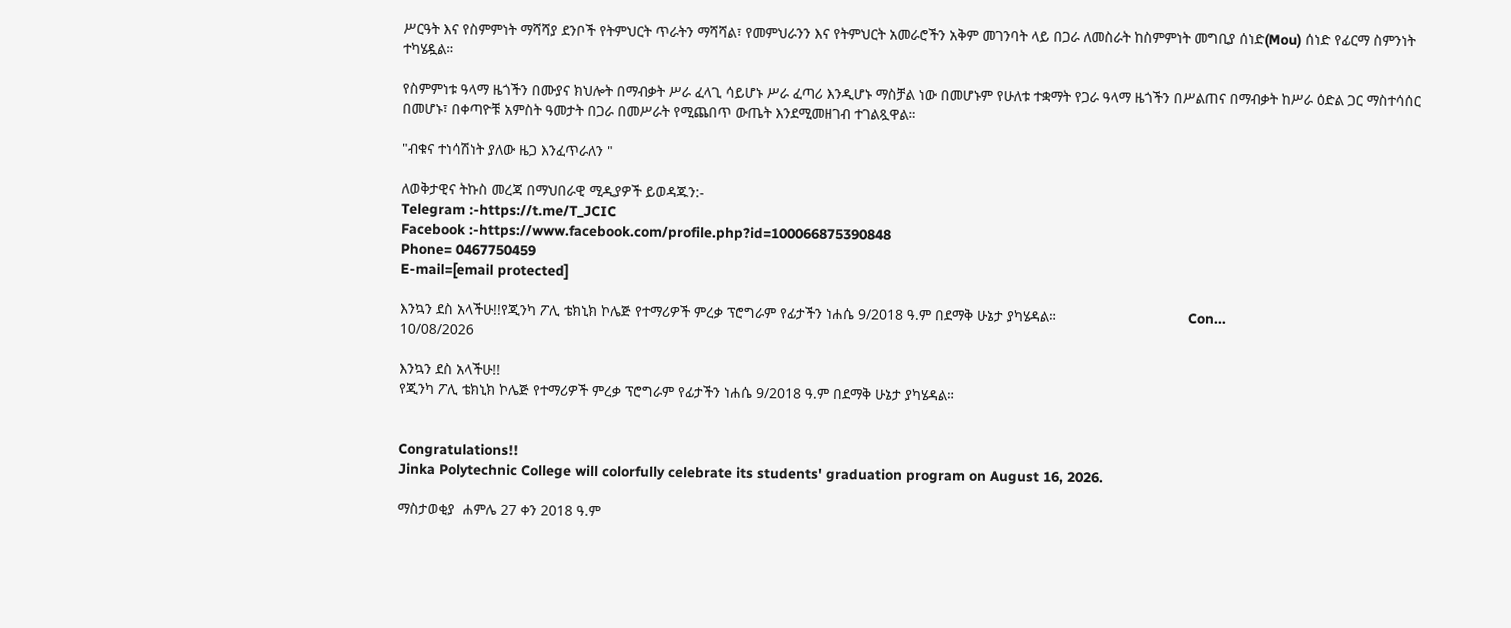ሥርዓት እና የስምምነት ማሻሻያ ደንቦች የትምህርት ጥራትን ማሻሻል፣ የመምህራንን እና የትምህርት አመራሮችን አቅም መገንባት ላይ በጋራ ለመስራት ከስምምነት መግቢያ ሰነድ(Mou) ሰነድ የፊርማ ስምንነት ተካሄዷል።

የስምምነቱ ዓላማ ዜጎችን በሙያና ክህሎት በማብቃት ሥራ ፈላጊ ሳይሆኑ ሥራ ፈጣሪ እንዲሆኑ ማስቻል ነው በመሆኑም የሁለቱ ተቋማት የጋራ ዓላማ ዜጎችን በሥልጠና በማብቃት ከሥራ ዕድል ጋር ማስተሳሰር በመሆኑ፣ በቀጣዮቹ አምስት ዓመታት በጋራ በመሥራት የሚጨበጥ ውጤት እንደሚመዘገብ ተገልጿዋል።

"ብቁና ተነሳሽነት ያለው ዜጋ እንፈጥራለን "

ለወቅታዊና ትኩስ መረጃ በማህበራዊ ሚዲያዎች ይወዳጁን:-
Telegram :-https://t.me/T_JCIC
Facebook :-https://www.facebook.com/profile.php?id=100066875390848
Phone= 0467750459
E-mail=[email protected]

እንኳን ደስ አላችሁ!!የጂንካ ፖሊ ቴክኒክ ኮሌጅ የተማሪዎች ምረቃ ፕሮግራም የፊታችን ነሐሴ 9/2018 ዓ.ም በደማቅ ሁኔታ ያካሄዳል።                                 Con...
10/08/2026

እንኳን ደስ አላችሁ!!
የጂንካ ፖሊ ቴክኒክ ኮሌጅ የተማሪዎች ምረቃ ፕሮግራም የፊታችን ነሐሴ 9/2018 ዓ.ም በደማቅ ሁኔታ ያካሄዳል።


Congratulations!!
Jinka Polytechnic College will colorfully celebrate its students' graduation program on August 16, 2026.

ማስታወቂያ  ሐምሌ 27 ቀን 2018 ዓ.ም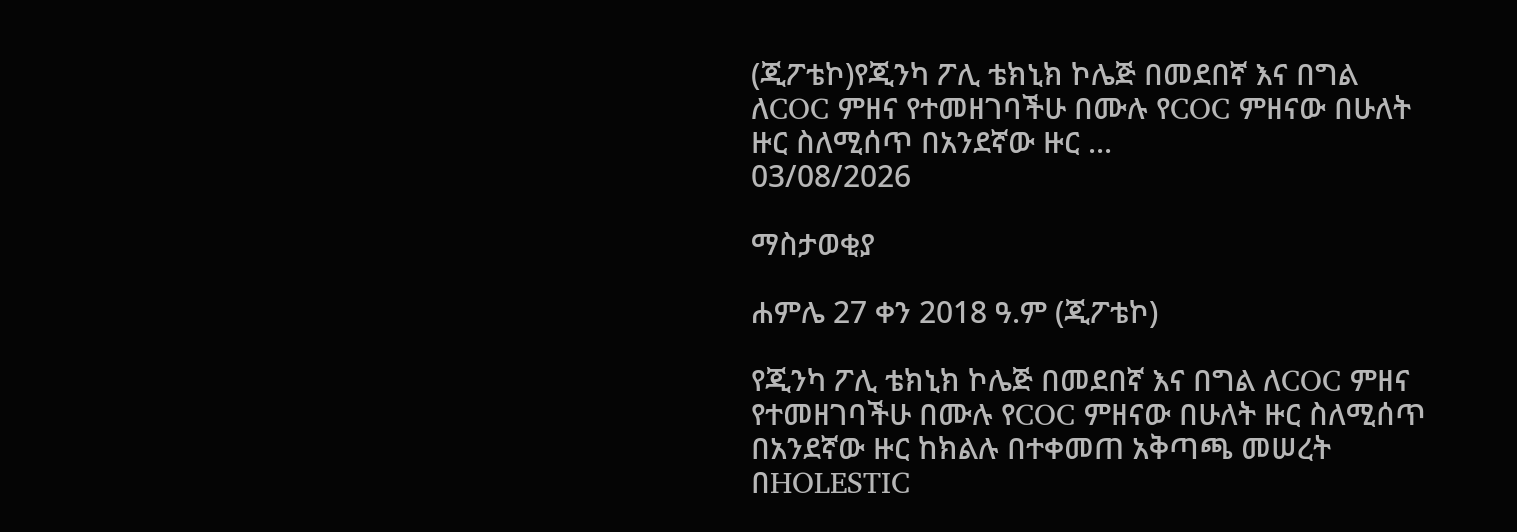(ጂፖቴኮ)የጂንካ ፖሊ ቴክኒክ ኮሌጅ በመደበኛ እና በግል ለCOC ምዘና የተመዘገባችሁ በሙሉ የCOC ምዘናው በሁለት ዙር ስለሚሰጥ በአንደኛው ዙር ...
03/08/2026

ማስታወቂያ

ሐምሌ 27 ቀን 2018 ዓ.ም (ጂፖቴኮ)

የጂንካ ፖሊ ቴክኒክ ኮሌጅ በመደበኛ እና በግል ለCOC ምዘና የተመዘገባችሁ በሙሉ የCOC ምዘናው በሁለት ዙር ስለሚሰጥ በአንደኛው ዙር ከክልሉ በተቀመጠ አቅጣጫ መሠረት በHOLESTIC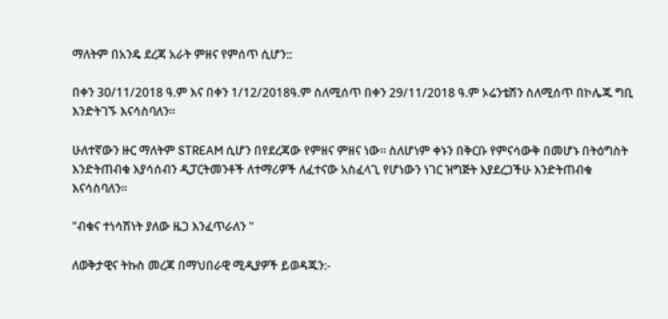ማለትም በአንዴ ደረጃ አራት ምዘና የምሰጥ ሲሆን::

በቀን 30/11/2018 ዓ.ም እና በቀን 1/12/2018ዓ.ም ስለሚሰጥ በቀን 29/11/2018 ዓ.ም ኦሬንቴሽን ስለሚሰጥ በኮሌጁ ግቢ እንድትገኙ እናሳስባለን።

ሁለተኛውን ዙር ማለትም STREAM ሲሆን በየደረጃው የምዘና ምዘና ነው። ስለሆነም ቀኑን በቅርቡ የምናሳውቅ በመሆኑ በትዕግስት እንድትጠብቁ እያሳሰብን ዲፓርትመንቶች ለተማሪዎች ለፈተናው አስፈላጊ የሆነውን ነገር ዝግጅት እያደረጋችሁ እንድትጠብቁ እናሳስባለን።

"ብቁና ተነሳሽነት ያለው ዜጋ እንፈጥራለን "

ለወቅታዊና ትኩስ መረጃ በማህበራዊ ሚዲያዎች ይወዳጁን:-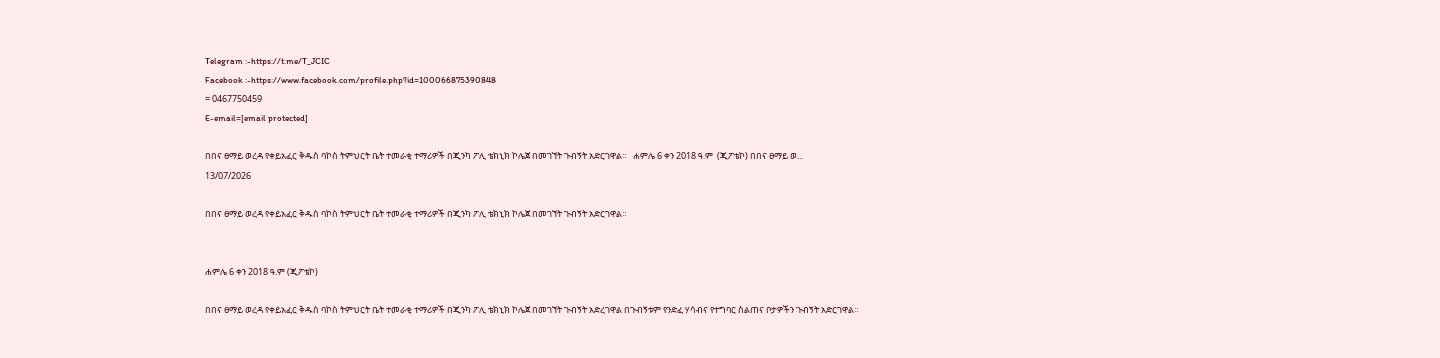Telegram :-https://t.me/T_JCIC
Facebook :-https://www.facebook.com/profile.php?id=100066875390848
= 0467750459
E-email=[email protected]

በበና ፀማይ ወረዳ የቀይአፈር ቅዱስ ባኮስ ትምህርት ቤት ተመራቂ ተማሪዎች በጂንካ ፖሊ ቴክኒክ ኮሌጀ በመገኘት ጉብኝት አድርገዋል።   ሐምሌ 6 ቀን 2018 ዓ.ም  (ጂፖቴኮ) በበና ፀማይ ወ...
13/07/2026

በበና ፀማይ ወረዳ የቀይአፈር ቅዱስ ባኮስ ትምህርት ቤት ተመራቂ ተማሪዎች በጂንካ ፖሊ ቴክኒክ ኮሌጀ በመገኘት ጉብኝት አድርገዋል።


ሐምሌ 6 ቀን 2018 ዓ.ም (ጂፖቴኮ)

በበና ፀማይ ወረዳ የቀይአፈር ቅዱስ ባኮስ ትምህርት ቤት ተመራቂ ተማሪዎች በጂንካ ፖሊ ቴክኒክ ኮሌጀ በመገኘት ጉብኝት አድረገዋል በጉብኝቱም የንድፈ ሃሳብና የተግባር ስልጠና ቦታዎችን ጉብኝት አድርገዋል።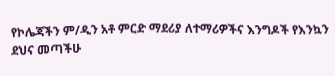የኮሌጃችን ም/ዲን አቶ ምርድ ማደሪያ ለተማሪዎችና እንግዶች የእንኳን ደህና መጣችሁ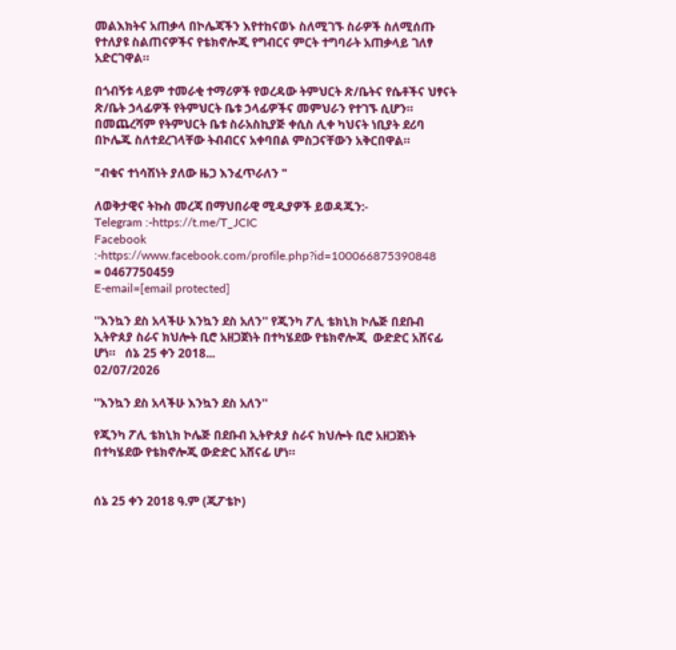መልእክትና አጠቃላ በኮሌጃችን እየተከናወኑ ስለሚገኙ ስራዎች ስለሚሰጡ የተለያዩ ስልጠናዎችና የቴክኖሎጂ የግብርና ምርት ተግባራት አጠቃላይ ገለፃ አድርገዋል።

በጎብኝቱ ላይም ተመራቂ ተማሪዎች የወረዳው ትምህርት ጽ/ቤትና የሴቶችና ህፃናት ጽ/ቤት ኃላፊዎች የትምህርት ቤቱ ኃላፊዎችና መምህራን የተገኙ ሲሆን።
በመጨረሻም የትምህርት ቤቱ ስራአስኪያጅ ቀሲስ ሊቀ ካህናት ነቢያት ደሪባ በኮሌጁ ስለተደረገላቸው ትብብርና አቀባበል ምስጋናቸውን አቅርበዋል።

"ብቁና ተነሳሽነት ያለው ዜጋ እንፈጥራለን "

ለወቅታዊና ትኩስ መረጃ በማህበራዊ ሚዲያዎች ይወዳጁን:-
Telegram :-https://t.me/T_JCIC
Facebook :-https://www.facebook.com/profile.php?id=100066875390848
= 0467750459
E-email=[email protected]

''እንኳን ደስ አላችሁ እንኳን ደስ አለን'' የጂንካ ፖሊ ቴክኒክ ኮሌጅ በደቡብ ኢትዮጰያ ስራና ክህሎት ቢሮ አዘጋጀነት በተካሄደው የቴክኖሎጂ  ውድድር አሸናፊ ሆነ።   ሰኔ 25 ቀን 2018...
02/07/2026

''እንኳን ደስ አላችሁ እንኳን ደስ አለን''

የጂንካ ፖሊ ቴክኒክ ኮሌጅ በደቡብ ኢትዮጰያ ስራና ክህሎት ቢሮ አዘጋጀነት በተካሄደው የቴክኖሎጂ ውድድር አሸናፊ ሆነ።


ሰኔ 25 ቀን 2018 ዓ.ም (ጂፖቴኮ)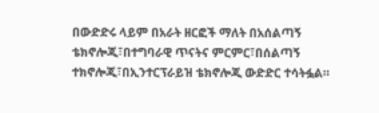በውድድሩ ላይም በአራት ዘርፎች ማለት በአሰልጣኝ ቴክኖሎጂ፣በተግባራዊ ጥናትና ምርምር፣በሰልጣኝ ተክኖሎጂ፣በኢንተርፕራይዝ ቴክኖሎጂ ውድድር ተሳትፏል።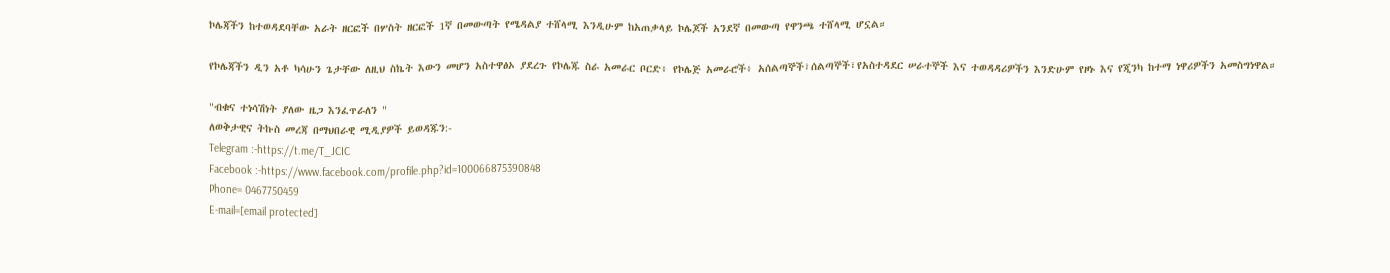ኮሌጃችን ከተወዳደባቸው አራት ዘርፎች በሦስት ዘርፎች 1ኛ በመውጣት የሜዳልያ ተሸላሚ እንዲሁም ከአጠቃላይ ኮሌጆች አንደኛ በመውጣ የዋንጫ ተሸላሚ ሆኗል።

የኮሌጃችን ዲን አቶ ካሳሁን ጌታቸው ለዚህ ስኬት እውን መሆን አስተዋፅኦ ያደረጉ የኮሌጁ ስራ አመራር ቦርድ፥ የኮሌጅ አመራሮች፥ አሰልጣኞች፣ሰልጣኞች፣የአስተዳደር ሠራተኞች እና ተወዳዳሪዎችን እንድሁም የዞኑ እና የጂንካ ከተማ ነዋሪዎችን አመስግነዋል።

"ብቁና ተነሳሽነት ያለው ዜጋ እንፈጥራለን "
ለወቅታዊና ትኩስ መረጃ በማህበራዊ ሚዲያዎች ይወዳጁን:-
Telegram :-https://t.me/T_JCIC
Facebook :-https://www.facebook.com/profile.php?id=100066875390848
Phone= 0467750459
E-mail=[email protected]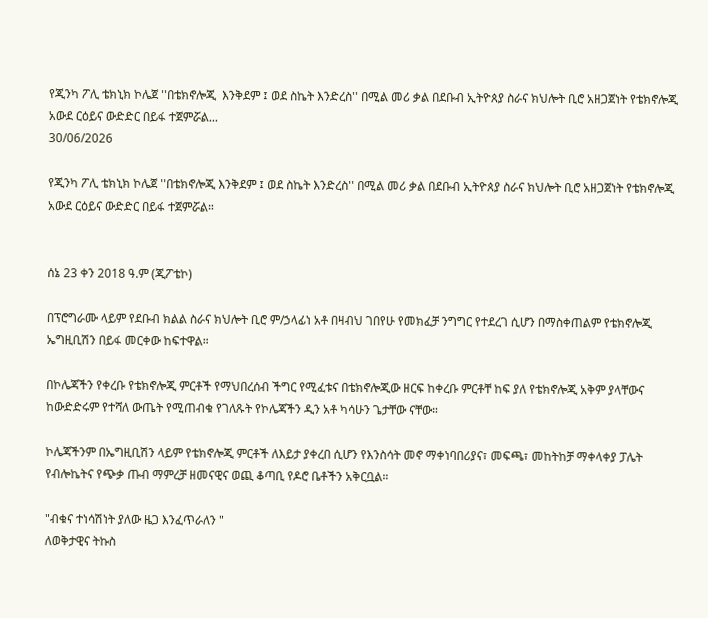የጂንካ ፖሊ ቴክኒክ ኮሌጀ ''በቴክኖሎጂ  እንቅደም ፤ ወደ ስኬት እንድረስ'' በሚል መሪ ቃል በደቡብ ኢትዮጰያ ስራና ክህሎት ቢሮ አዘጋጀነት የቴክኖሎጂ አውደ ርዕይና ውድድር በይፋ ተጀምሯል...
30/06/2026

የጂንካ ፖሊ ቴክኒክ ኮሌጀ ''በቴክኖሎጂ እንቅደም ፤ ወደ ስኬት እንድረስ'' በሚል መሪ ቃል በደቡብ ኢትዮጰያ ስራና ክህሎት ቢሮ አዘጋጀነት የቴክኖሎጂ አውደ ርዕይና ውድድር በይፋ ተጀምሯል።


ሰኔ 23 ቀን 2018 ዓ.ም (ጂፖቴኮ)

በፕሮግራሙ ላይም የደቡብ ክልል ስራና ክህሎት ቢሮ ም/ኃላፊነ አቶ በዛብህ ገበየሁ የመክፈቻ ንግግር የተደረገ ሲሆን በማስቀጠልም የቴክኖሎጂ ኤግዚቢሽን በይፋ መርቀው ከፍተዋል።

በኮሌጃችን የቀረቡ የቴክኖሎጂ ምርቶች የማህበረሰብ ችግር የሚፈቱና በቴክኖሎጂው ዘርፍ ከቀረቡ ምርቶቸ ከፍ ያለ የቴክኖሎጂ አቅም ያላቸውና ከውድድሩም የተሻለ ውጤት የሚጠብቁ የገለጹት የኮሌጃችን ዲን አቶ ካሳሁን ጌታቸው ናቸው።

ኮሌጃችንም በኤግዚቢሽን ላይም የቴክኖሎጂ ምርቶች ለእይታ ያቀረበ ሲሆን የእንስሳት መኖ ማቀነባበሪያና፣ መፍጫ፣ መከትከቻ ማቀላቀያ ፓሌት የብሎኬትና የጭቃ ጡብ ማምረቻ ዘመናዊና ወጪ ቆጣቢ የዶሮ ቤቶችን አቅርቧል።

"ብቁና ተነሳሽነት ያለው ዜጋ እንፈጥራለን "
ለወቅታዊና ትኩስ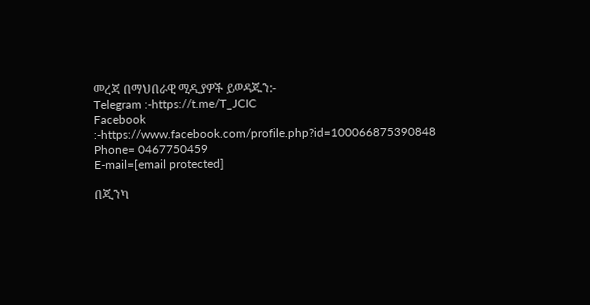መረጃ በማህበራዊ ሚዲያዎች ይወዳጁን:-
Telegram :-https://t.me/T_JCIC
Facebook :-https://www.facebook.com/profile.php?id=100066875390848
Phone= 0467750459
E-mail=[email protected]

በጂንካ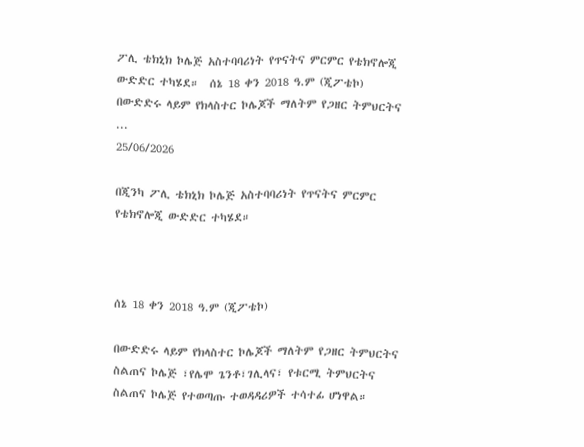ፖሊ ቴክኒክ ኮሌጅ አስተባባሪነት የጥናትና ምርምር የቴክኖሎጂ ውድድር ተካሄደ።  ሰኔ 18 ቀን 2018 ዓ.ም (ጂፖቴኮ) በውድድሩ ላይም የክላስተር ኮሌጆች ማለትም የጋዘር ትምህርትና ...
25/06/2026

በጂንካ ፖሊ ቴክኒክ ኮሌጅ አስተባባሪነት የጥናትና ምርምር የቴክኖሎጂ ውድድር ተካሄደ።



ሰኔ 18 ቀን 2018 ዓ.ም (ጂፖቴኮ)

በውድድሩ ላይም የክላስተር ኮሌጆች ማለትም የጋዘር ትምህርትና ስልጠና ኮሌጅ ፣የሌሞ ጌንቶ፣ገሊላና፣ የቱርሚ ትምህርትና ስልጠና ኮሌጅ የተወጣጡ ተወዳዳሪዎች ተሳተፊ ሆነዋል።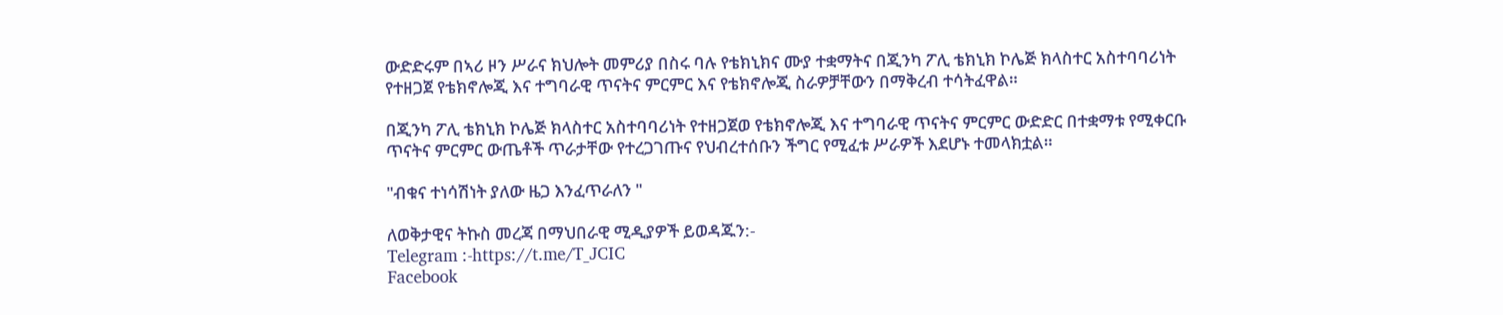ውድድሩም በኣሪ ዞን ሥራና ክህሎት መምሪያ በስሩ ባሉ የቴክኒክና ሙያ ተቋማትና በጂንካ ፖሊ ቴክኒክ ኮሌጅ ክላስተር አስተባባሪነት የተዘጋጀ የቴክኖሎጂ እና ተግባራዊ ጥናትና ምርምር እና የቴክኖሎጂ ስራዎቻቸውን በማቅረብ ተሳትፈዋል።

በጂንካ ፖሊ ቴክኒክ ኮሌጅ ክላስተር አስተባባሪነት የተዘጋጀወ የቴክኖሎጂ እና ተግባራዊ ጥናትና ምርምር ውድድር በተቋማቱ የሚቀርቡ ጥናትና ምርምር ውጤቶች ጥራታቸው የተረጋገጡና የህብረተሰቡን ችግር የሚፈቱ ሥራዎች እደሆኑ ተመላክቷል።

"ብቁና ተነሳሽነት ያለው ዜጋ እንፈጥራለን "

ለወቅታዊና ትኩስ መረጃ በማህበራዊ ሚዲያዎች ይወዳጁን:-
Telegram :-https://t.me/T_JCIC
Facebook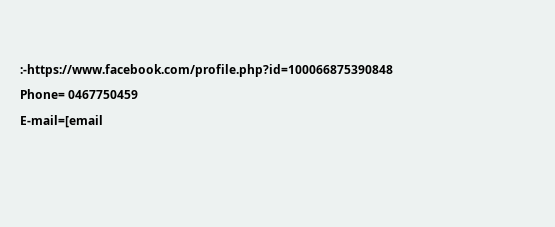:-https://www.facebook.com/profile.php?id=100066875390848
Phone= 0467750459
E-mail=[email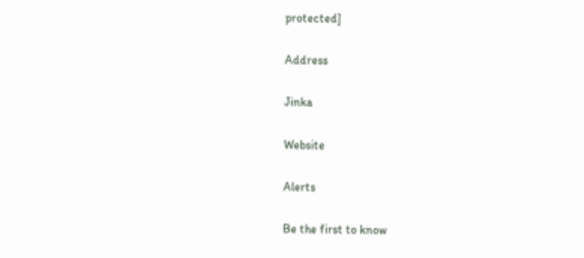protected]

Address

Jinka

Website

Alerts

Be the first to know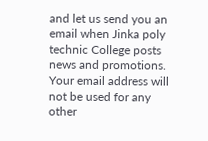and let us send you an email when Jinka poly technic College posts news and promotions. Your email address will not be used for any other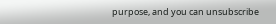purpose, and you can unsubscribe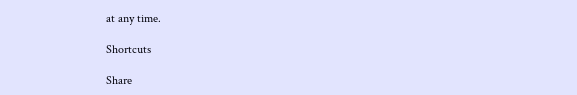at any time.

Shortcuts

Share